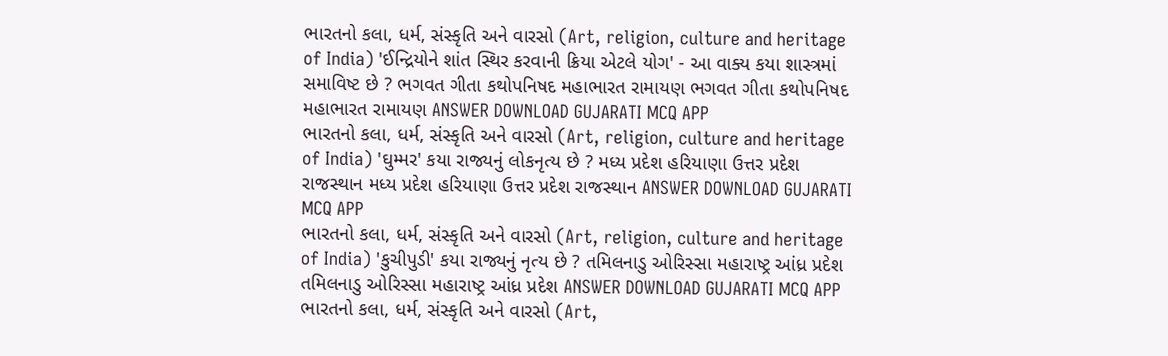ભારતનો કલા, ધર્મ, સંસ્કૃતિ અને વારસો (Art, religion, culture and heritage of India) 'ઈન્દ્રિયોને શાંત સ્થિર કરવાની ક્રિયા એટલે યોગ' - આ વાક્ય કયા શાસ્ત્રમાં સમાવિષ્ટ છે ? ભગવત ગીતા કથોપનિષદ મહાભારત રામાયણ ભગવત ગીતા કથોપનિષદ મહાભારત રામાયણ ANSWER DOWNLOAD GUJARATI MCQ APP
ભારતનો કલા, ધર્મ, સંસ્કૃતિ અને વારસો (Art, religion, culture and heritage of India) 'ઘુમ્મર' કયા રાજ્યનું લોકનૃત્ય છે ? મધ્ય પ્રદેશ હરિયાણા ઉત્તર પ્રદેશ રાજસ્થાન મધ્ય પ્રદેશ હરિયાણા ઉત્તર પ્રદેશ રાજસ્થાન ANSWER DOWNLOAD GUJARATI MCQ APP
ભારતનો કલા, ધર્મ, સંસ્કૃતિ અને વારસો (Art, religion, culture and heritage of India) 'કુચીપુડી' કયા રાજ્યનું નૃત્ય છે ? તમિલનાડુ ઓરિસ્સા મહારાષ્ટ્ર આંધ્ર પ્રદેશ તમિલનાડુ ઓરિસ્સા મહારાષ્ટ્ર આંધ્ર પ્રદેશ ANSWER DOWNLOAD GUJARATI MCQ APP
ભારતનો કલા, ધર્મ, સંસ્કૃતિ અને વારસો (Art,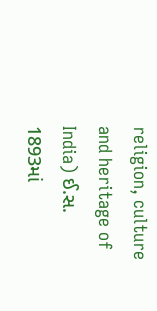religion, culture and heritage of India) ઈ.સ. 1893માં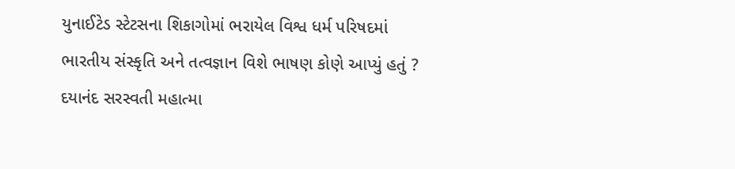યુનાઈટેડ સ્ટેટસના શિકાગોમાં ભરાયેલ વિશ્વ ધર્મ પરિષદમાં ભારતીય સંસ્કૃતિ અને તત્વજ્ઞાન વિશે ભાષણ કોણે આપ્યું હતું ? દયાનંદ સરસ્વતી મહાત્મા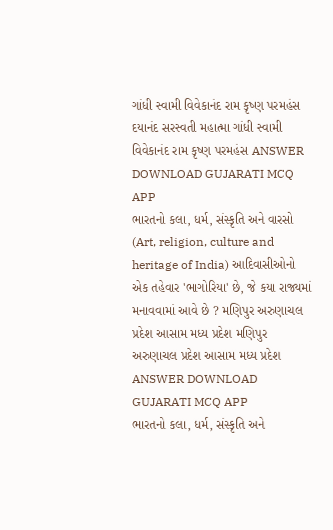ગાંધી સ્વામી વિવેકાનંદ રામ કૃષ્ણ પરમહંસ દયાનંદ સરસ્વતી મહાત્મા ગાંધી સ્વામી વિવેકાનંદ રામ કૃષ્ણ પરમહંસ ANSWER DOWNLOAD GUJARATI MCQ APP
ભારતનો કલા, ધર્મ, સંસ્કૃતિ અને વારસો (Art, religion, culture and heritage of India) આદિવાસીઓનો એક તહેવાર 'ભાગોરિયા' છે, જે કયા રાજ્યમાં મનાવવામાં આવે છે ? મણિપુર અરુણાચલ પ્રદેશ આસામ મધ્ય પ્રદેશ મણિપુર અરુણાચલ પ્રદેશ આસામ મધ્ય પ્રદેશ ANSWER DOWNLOAD GUJARATI MCQ APP
ભારતનો કલા, ધર્મ, સંસ્કૃતિ અને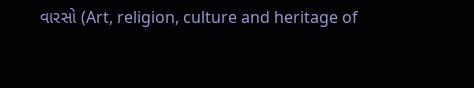વારસો (Art, religion, culture and heritage of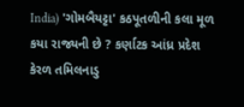India) 'ગોમબૈયટ્ટા' કઠપૂતળીની કલા મૂળ કયા રાજ્યની છે ? કર્ણાટક આંધ્ર પ્રદેશ કેરળ તમિલનાડુ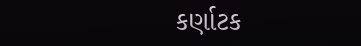કર્ણાટક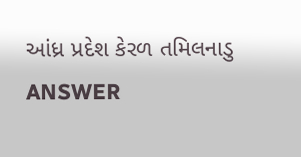આંધ્ર પ્રદેશ કેરળ તમિલનાડુ ANSWER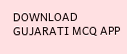DOWNLOAD GUJARATI MCQ APP